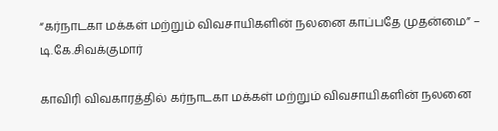“கர்நாடகா மக்கள் மற்றும் விவசாயிகளின் நலனை காப்பதே முதன்மை” – டி.கே.சிவக்குமார்

காவிரி விவகாரத்தில் கர்நாடகா மக்கள் மற்றும் விவசாயிகளின் நலனை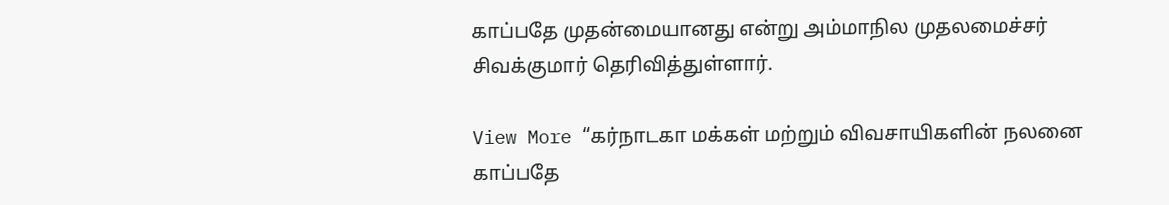காப்பதே முதன்மையானது என்று அம்மாநில முதலமைச்சர் சிவக்குமார் தெரிவித்துள்ளார்.

View More “கர்நாடகா மக்கள் மற்றும் விவசாயிகளின் நலனை காப்பதே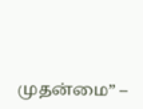முதன்மை” –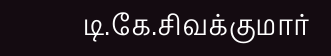டி.கே.சிவக்குமார்